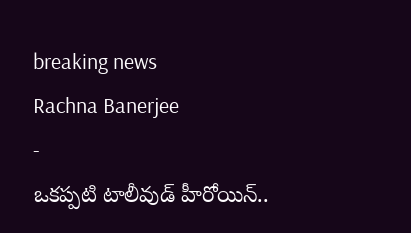breaking news
Rachna Banerjee
-
ఒకప్పటి టాలీవుడ్ హీరోయిన్..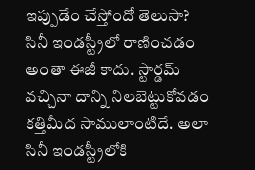ఇప్పుడేం చేస్తోందో తెలుసా?
సినీ ఇండస్ట్రీలో రాణించడం అంతా ఈజీ కాదు. స్టార్డమ్ వచ్చినా దాన్ని నిలబెట్టుకోవడం కత్తిమీద సాములాంటిదే. అలా సినీ ఇండస్ట్రీలోకి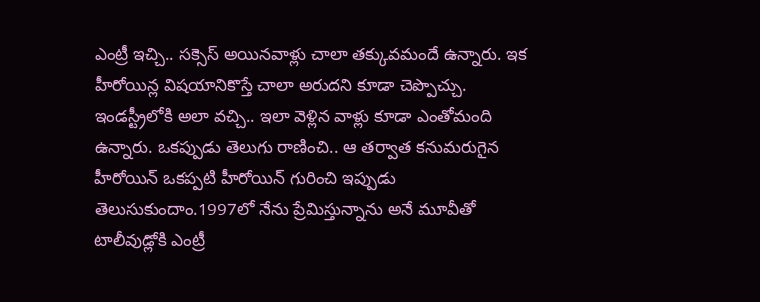ఎంట్రీ ఇచ్చి.. సక్సెస్ అయినవాళ్లు చాలా తక్కువమందే ఉన్నారు. ఇక హీరోయిన్ల విషయానికొస్తే చాలా అరుదని కూడా చెప్పొచ్చు. ఇండస్ట్రీలోకి అలా వచ్చి.. ఇలా వెళ్లిన వాళ్లు కూడా ఎంతోమంది ఉన్నారు. ఒకప్పుడు తెలుగు రాణించి.. ఆ తర్వాత కనుమరుగైన హీరోయిన్ ఒకప్పటి హీరోయిన్ గురించి ఇప్పుడు తెలుసుకుందాం.1997లో నేను ప్రేమిస్తున్నాను అనే మూవీతో టాలీవుడ్లోకి ఎంట్రీ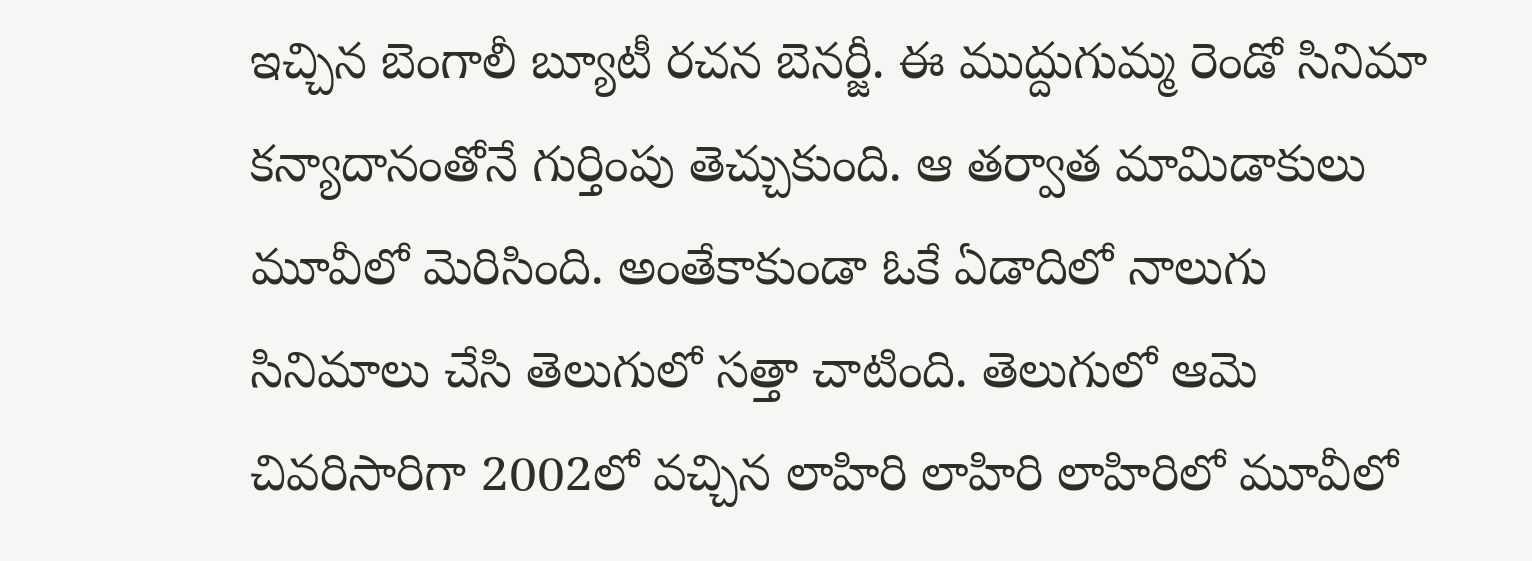ఇచ్చిన బెంగాలీ బ్యూటీ రచన బెనర్జీ. ఈ ముద్దుగుమ్మ రెండో సినిమా కన్యాదానంతోనే గుర్తింపు తెచ్చుకుంది. ఆ తర్వాత మామిడాకులు మూవీలో మెరిసింది. అంతేకాకుండా ఓకే ఏడాదిలో నాలుగు సినిమాలు చేసి తెలుగులో సత్తా చాటింది. తెలుగులో ఆమె చివరిసారిగా 2002లో వచ్చిన లాహిరి లాహిరి లాహిరిలో మూవీలో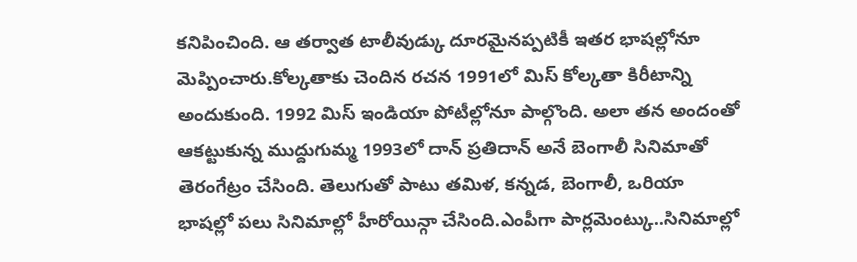కనిపించింది. ఆ తర్వాత టాలీవుడ్కు దూరమైనప్పటికీ ఇతర భాషల్లోనూ మెప్పించారు.కోల్కతాకు చెందిన రచన 1991లో మిస్ కోల్కతా కిరీటాన్ని అందుకుంది. 1992 మిస్ ఇండియా పోటీల్లోనూ పాల్గొంది. అలా తన అందంతో ఆకట్టుకున్న ముద్దుగుమ్మ 1993లో దాన్ ప్రతిదాన్ అనే బెంగాలీ సినిమాతో తెరంగేట్రం చేసింది. తెలుగుతో పాటు తమిళ, కన్నడ, బెంగాలీ, ఒరియా భాషల్లో పలు సినిమాల్లో హీరోయిన్గా చేసింది.ఎంపీగా పార్లమెంట్కు..సినిమాల్లో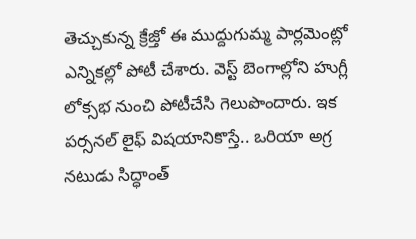తెచ్చుకున్న క్రేజ్తో ఈ ముద్దుగుమ్మ పార్లమెంట్లో ఎన్నికల్లో పోటీ చేశారు. వెస్ట్ బెంగాల్లోని హుగ్లీ లోక్సభ నుంచి పోటీచేసి గెలుపొందారు. ఇక పర్సనల్ లైఫ్ విషయానికొస్తే.. ఒరియా అగ్ర నటుడు సిద్ధాంత్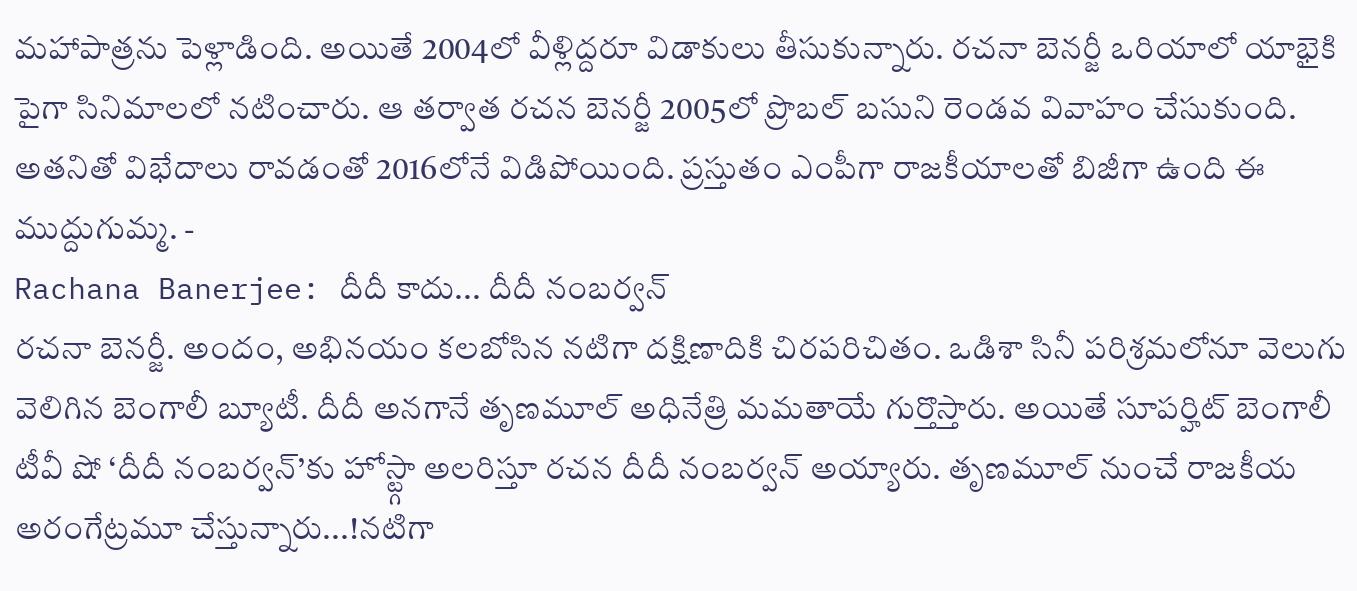మహాపాత్రను పెళ్లాడింది. అయితే 2004లో వీళ్లిద్దరూ విడాకులు తీసుకున్నారు. రచనా బెనర్జీ ఒరియాలో యాభైకి పైగా సినిమాలలో నటించారు. ఆ తర్వాత రచన బెనర్జీ 2005లో ప్రొబల్ బసుని రెండవ వివాహం చేసుకుంది. అతనితో విభేదాలు రావడంతో 2016లోనే విడిపోయింది. ప్రస్తుతం ఎంపీగా రాజకీయాలతో బిజీగా ఉంది ఈ ముద్దుగుమ్మ. -
Rachana Banerjee: దీదీ కాదు... దీదీ నంబర్వన్
రచనా బెనర్జీ. అందం, అభినయం కలబోసిన నటిగా దక్షిణాదికి చిరపరిచితం. ఒడిశా సినీ పరిశ్రమలోనూ వెలుగు వెలిగిన బెంగాలీ బ్యూటీ. దీదీ అనగానే తృణమూల్ అధినేత్రి మమతాయే గుర్తొస్తారు. అయితే సూపర్హిట్ బెంగాలీ టీవీ షో ‘దీదీ నంబర్వన్’కు హోస్ట్గా అలరిస్తూ రచన దీదీ నంబర్వన్ అయ్యారు. తృణమూల్ నుంచే రాజకీయ అరంగేట్రమూ చేస్తున్నారు...!నటిగా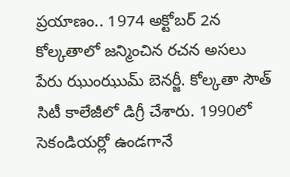ప్రయాణం.. 1974 అక్టోబర్ 2న కోల్కతాలో జన్మించిన రచన అసలు పేరు ఝుంఝుమ్ బెనర్జీ. కోల్కతా సౌత్ సిటీ కాలేజీలో డిగ్రీ చేశారు. 1990లో సెకండియర్లో ఉండగానే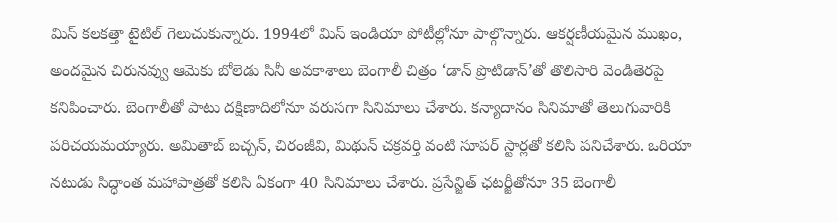మిస్ కలకత్తా టైటిల్ గెలుచుకున్నారు. 1994లో మిస్ ఇండియా పోటీల్లోనూ పాల్గొన్నారు. ఆకర్షణీయమైన ముఖం, అందమైన చిరునవ్వు ఆమెకు బోలెడు సినీ అవకాశాలు బెంగాలీ చిత్రం ‘డాన్ ప్రొటిడాన్’తో తొలిసారి వెండితెరపై కనిపించారు. బెంగాలీతో పాటు దక్షిణాదిలోనూ వరుసగా సినిమాలు చేశారు. కన్యాదానం సినిమాతో తెలుగువారికి పరిచయమయ్యారు. అమితాబ్ బచ్చన్, చిరంజీవి, మిథున్ చక్రవర్తి వంటి సూపర్ స్టార్లతో కలిసి పనిచేశారు. ఒరియా నటుడు సిద్ధాంత మహాపాత్రతో కలిసి ఏకంగా 40 సినిమాలు చేశారు. ప్రసేన్జిత్ ఛటర్జీతోనూ 35 బెంగాలీ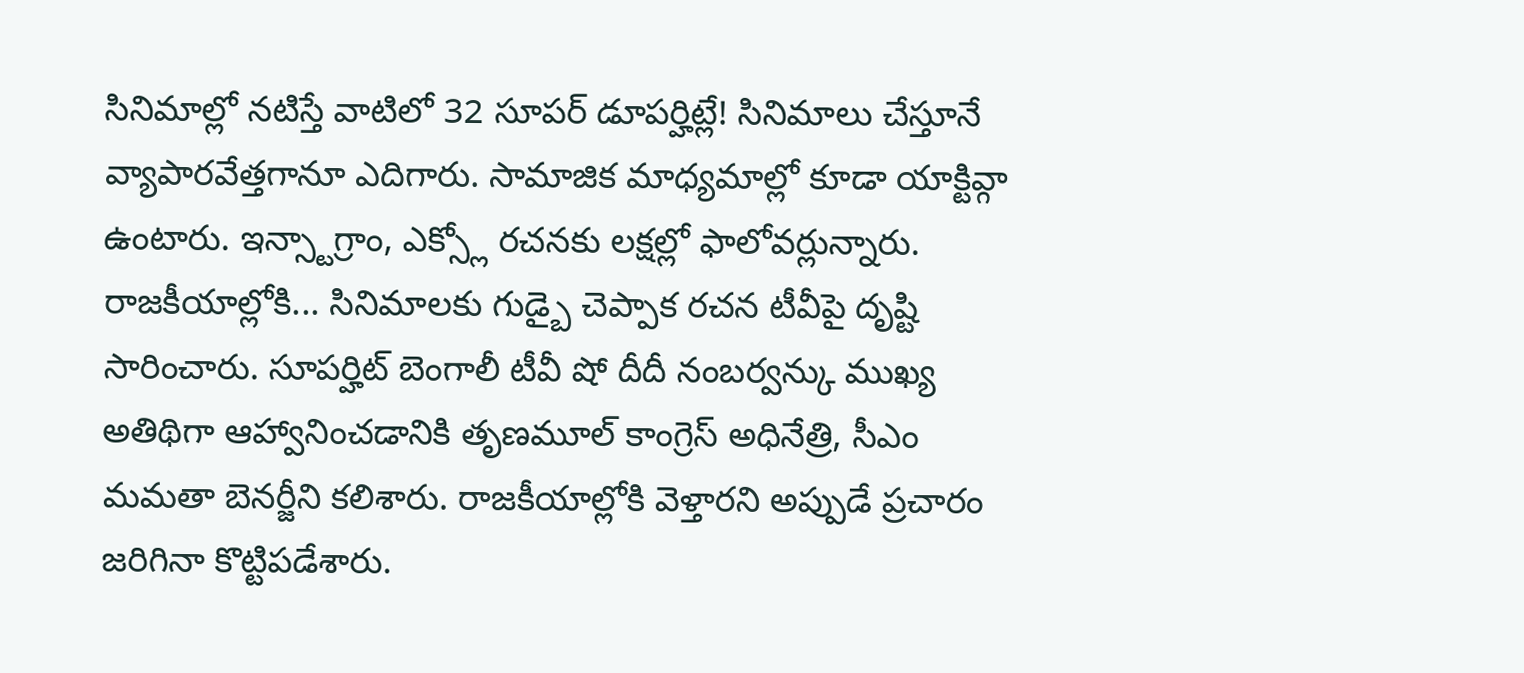సినిమాల్లో నటిస్తే వాటిలో 32 సూపర్ డూపర్హిట్లే! సినిమాలు చేస్తూనే వ్యాపారవేత్తగానూ ఎదిగారు. సామాజిక మాధ్యమాల్లో కూడా యాక్టివ్గా ఉంటారు. ఇన్స్టాగ్రాం, ఎక్స్లో రచనకు లక్షల్లో ఫాలోవర్లున్నారు. రాజకీయాల్లోకి... సినిమాలకు గుడ్బై చెప్పాక రచన టీవీపై దృష్టి సారించారు. సూపర్హిట్ బెంగాలీ టీవీ షో దీదీ నంబర్వన్కు ముఖ్య అతిథిగా ఆహ్వానించడానికి తృణమూల్ కాంగ్రెస్ అధినేత్రి, సీఎం మమతా బెనర్జీని కలిశారు. రాజకీయాల్లోకి వెళ్తారని అప్పుడే ప్రచారం జరిగినా కొట్టిపడేశారు.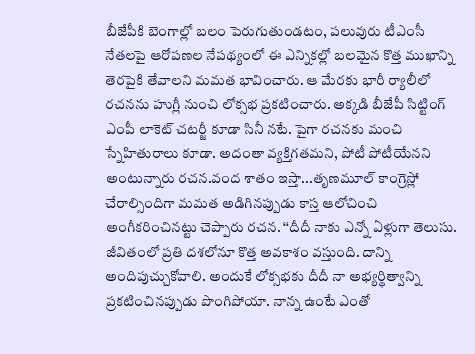బీజేపీకి బెంగాల్లో బలం పెరుగుతుండటం, పలువురు టీఎంసీ నేతలపై ఆరోపణల నేపథ్యంలో ఈ ఎన్నికల్లో బలమైన కొత్త ముఖాన్ని తెరపైకి తేవాలని మమత భావించారు. ఆ మేరకు భారీ ర్యాలీలో రచనను హుగ్లీ నుంచి లోక్సభ ప్రకటించారు. అక్కడి బీజేపీ సిట్టింగ్ ఎంపీ లాకెట్ చటర్జీ కూడా సినీ నటే. పైగా రచనకు మంచి స్నేహితురాలు కూడా. అదంతా వ్యక్తిగతమని, పోటీ పోటీయేనని అంటున్నారు రచన.వంద శాతం ఇస్తా...తృణమూల్ కాంగ్రెస్లో చేరాల్సిందిగా మమత అడిగినప్పుడు కాస్త ఆలోచించి అంగీకరించినట్టు చెప్పారు రచన. ‘‘దీదీ నాకు ఎన్నో ఏళ్లుగా తెలుసు. జీవితంలో ప్రతి దశలోనూ కొత్త అవకాశం వస్తుంది. దాన్ని అందిపుచ్చుకోవాలి. అందుకే లోక్సభకు దీదీ నా అభ్యర్థిత్వాన్ని ప్రకటించినప్పుడు పొంగిపోయా. నాన్న ఉంటే ఎంతో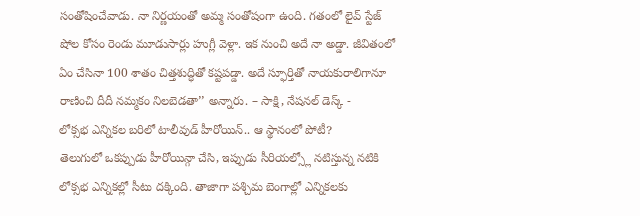సంతోషించేవాడు. నా నిర్ణయంతో అమ్మ సంతోషంగా ఉంది. గతంలో లైవ్ స్టేజ్ షోల కోసం రెండు మూడుసార్లు హుగ్లీ వెళ్లా. ఇక నుంచి అదే నా అడ్డా. జీవితంలో ఏం చేసినా 100 శాతం చిత్తశుద్ధితో కష్టపడ్డా. అదే స్ఫూర్తితో నాయకురాలిగానూ రాణించి దీదీ నమ్మకం నిలబెడతా’’ అన్నారు. – సాక్షి, నేషనల్ డెస్క్ -
లోక్సభ ఎన్నికల బరిలో టాలీవుడ్ హీరోయిన్.. ఆ స్థానంలో పోటీ?
తెలుగులో ఒకప్పుడు హీరోయిన్గా చేసి, ఇప్పుడు సీరియల్స్లో నటిస్తున్న నటికి లోక్సభ ఎన్నికల్లో సీటు దక్కింది. తాజాగా పశ్చిమ బెంగాల్లో ఎన్నికలకు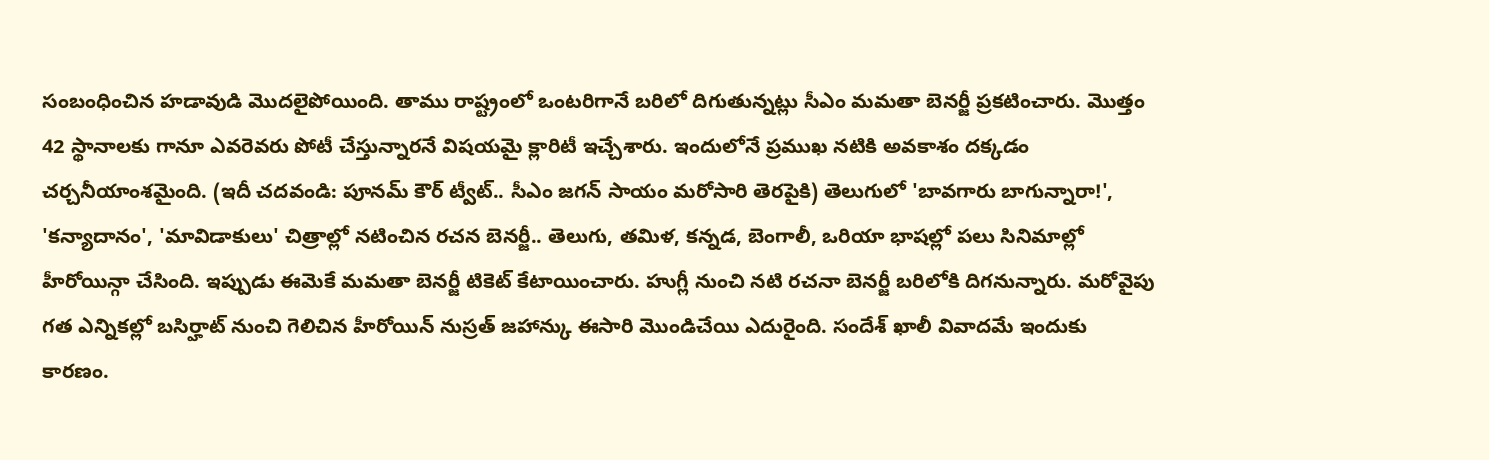సంబంధించిన హడావుడి మొదలైపోయింది. తాము రాష్ట్రంలో ఒంటరిగానే బరిలో దిగుతున్నట్లు సీఎం మమతా బెనర్జీ ప్రకటించారు. మొత్తం 42 స్థానాలకు గానూ ఎవరెవరు పోటీ చేస్తున్నారనే విషయమై క్లారిటీ ఇచ్చేశారు. ఇందులోనే ప్రముఖ నటికి అవకాశం దక్కడం చర్చనీయాంశమైంది. (ఇదీ చదవండి: పూనమ్ కౌర్ ట్వీట్.. సీఎం జగన్ సాయం మరోసారి తెరపైకి) తెలుగులో 'బావగారు బాగున్నారా!', 'కన్యాదానం', 'మావిడాకులు' చిత్రాల్లో నటించిన రచన బెనర్జీ.. తెలుగు, తమిళ, కన్నడ, బెంగాలీ, ఒరియా భాషల్లో పలు సినిమాల్లో హీరోయిన్గా చేసింది. ఇప్పుడు ఈమెకే మమతా బెనర్జీ టికెట్ కేటాయించారు. హుగ్లీ నుంచి నటి రచనా బెనర్జీ బరిలోకి దిగనున్నారు. మరోవైపు గత ఎన్నికల్లో బసిర్హాట్ నుంచి గెలిచిన హీరోయిన్ నుస్రత్ జహాన్కు ఈసారి మొండిచేయి ఎదురైంది. సందేశ్ ఖాలీ వివాదమే ఇందుకు కారణం.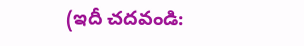(ఇదీ చదవండి: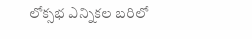లోక్సభ ఎన్నికల బరిలో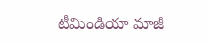టీమిండియా మాజీ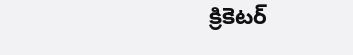క్రికెటర్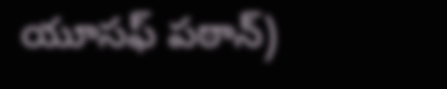యూసఫ్ పఠాన్)